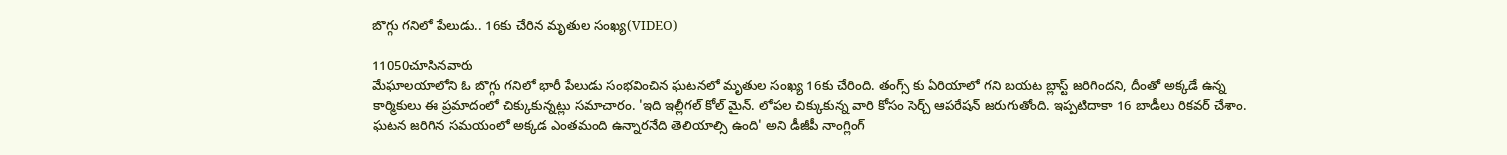బొగ్గు గనిలో పేలుడు.. 16కు చేరిన మృతుల సంఖ్య(VIDEO)

11050చూసినవారు
మేఘాలయాలోని ఓ బొగ్గు గనిలో భారీ పేలుడు సంభవించిన ఘటనలో మృతుల సంఖ్య 16కు చేరింది. తంగ్స్ కు ఏరియాలో గని బయట బ్లాస్ట్ జరిగిందని, దీంతో అక్కడే ఉన్న కార్మికులు ఈ ప్రమాదంలో చిక్కుకున్నట్లు సమాచారం. 'ఇది ఇల్లీగల్ కోల్ మైన్. లోపల చిక్కుకున్న వారి కోసం సెర్చ్ ఆపరేషన్ జరుగుతోంది. ఇప్పటిదాకా 16 బాడీలు రికవర్ చేశాం. ఘటన జరిగిన సమయంలో అక్కడ ఎంతమంది ఉన్నారనేది తెలియాల్సి ఉంది' అని డీజీపీ నాంగ్లింగ్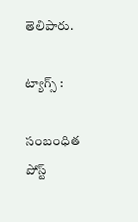తెలిపారు.

ట్యాగ్స్ :

సంబంధిత పోస్ట్